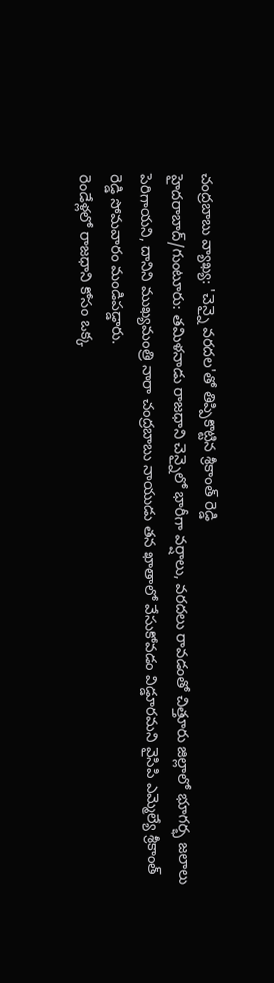చంద్రబాబు వ్యాఖ్య: 'చెన్నై వరదల'తో తిప్పికొట్టిన శ్రీకాంత్ రెడ్డి
హైదరాబాద్/గుంటూరు: తమిళనాడు రాజధాని చెన్నైలో భారీగా వర్షాలు, వరదలు రావడంతో చిత్తూరు జిల్లాలో భూగర్భ జలాలు పెరిగాయని, దానిని ముఖ్యమంత్రి నారా చంద్రబాబు నాయుడు తన ఖాతాలో వేసుకోవడం విడ్డూరమని వైసిపి ఎమ్మెల్యే శ్రీకాంత్ రెడ్డి సోమవారం మండిపడ్డారు.
రెండేళ్లలో రాజధాని కోసం ఒక్క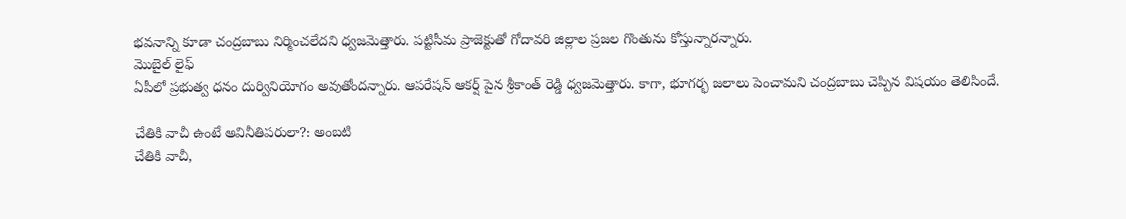భవనాన్ని కూడా చంద్రబాబు నిర్మించలేదని ధ్వజమెత్తారు. పట్టిసీమ ప్రాజెక్టుతో గోదావరి జిల్లాల ప్రజల గొంతును కోస్తున్నారన్నారు.
మొబైల్ లైఫ్
ఏపీలో ప్రభుత్వ ధనం దుర్వినియోగం అవుతోందన్నారు. ఆపరేషన్ ఆకర్ష్ పైన శ్రీకాంత్ రెడ్డి ధ్వజమెత్తారు. కాగా, భూగర్భ జలాలు పెంచామని చంద్రబాబు చెప్పిన విషయం తెలిసిందే.

చేతికి వాచీ ఉంటే అవినీతిపరులా?: అంబటి
చేతికి వాచీ,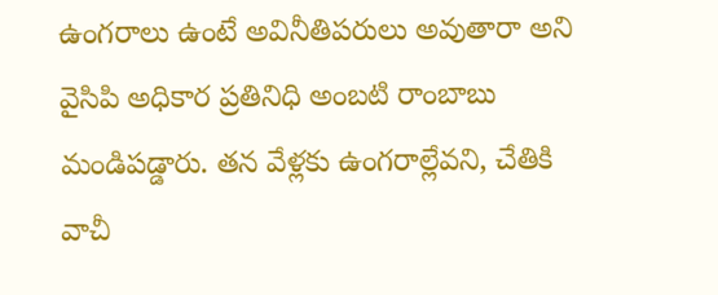ఉంగరాలు ఉంటే అవినీతిపరులు అవుతారా అని వైసిపి అధికార ప్రతినిధి అంబటి రాంబాబు మండిపడ్డారు. తన వేళ్లకు ఉంగరాల్లేవని, చేతికి వాచీ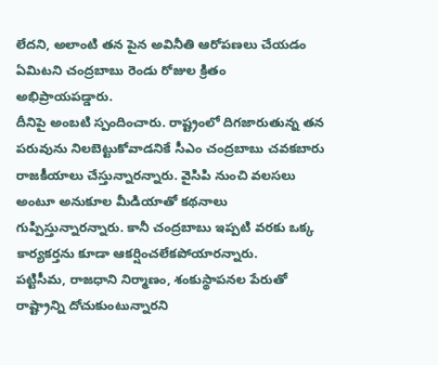లేదని, అలాంటి తన పైన అవినీతి ఆరోపణలు చేయడం ఏమిటని చంద్రబాబు రెండు రోజుల క్రితం అభిప్రాయపడ్డారు.
దీనిపై అంబటి స్పందించారు. రాష్ట్రంలో దిగజారుతున్న తన పరువును నిలబెట్టుకోవాడనికే సీఎం చంద్రబాబు చవకబారు రాజకీయాలు చేస్తున్నారన్నారు. వైసిపి నుంచి వలసలు అంటూ అనుకూల మీడియాతో కథనాలు గుప్పిస్తున్నారన్నారు. కానీ చంద్రబాబు ఇప్పటి వరకు ఒక్క కార్యకర్తను కూడా ఆకర్షించలేకపోయారన్నారు.
పట్టిసీమ, రాజధాని నిర్మాణం, శంకుస్థాపనల పేరుతో రాష్ట్రాన్ని దోచుకుంటున్నారని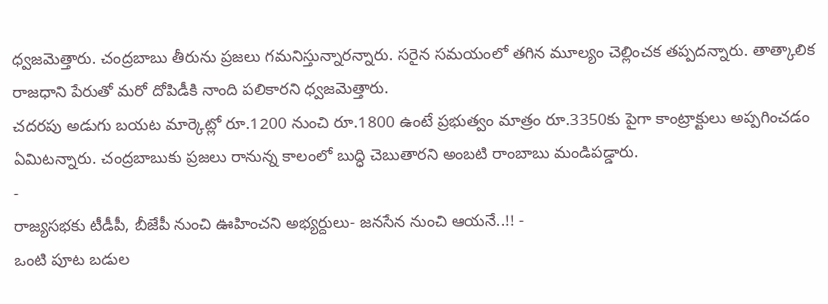ధ్వజమెత్తారు. చంద్రబాబు తీరును ప్రజలు గమనిస్తున్నారన్నారు. సరైన సమయంలో తగిన మూల్యం చెల్లించక తప్పదన్నారు. తాత్కాలిక రాజధాని పేరుతో మరో దోపిడీకి నాంది పలికారని ధ్వజమెత్తారు.
చదరపు అడుగు బయట మార్కెట్లో రూ.1200 నుంచి రూ.1800 ఉంటే ప్రభుత్వం మాత్రం రూ.3350కు పైగా కాంట్రాక్టులు అప్పగించడం ఏమిటన్నారు. చంద్రబాబుకు ప్రజలు రానున్న కాలంలో బుద్ధి చెబుతారని అంబటి రాంబాబు మండిపడ్డారు.
-
రాజ్యసభకు టీడీపీ, బీజేపీ నుంచి ఊహించని అభ్యర్దులు- జనసేన నుంచి ఆయనే..!! -
ఒంటి పూట బడుల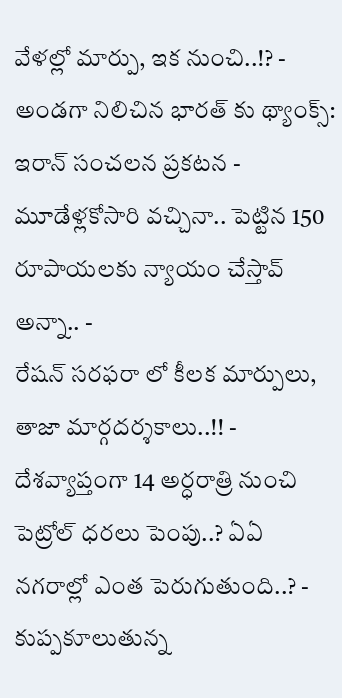వేళల్లో మార్పు, ఇక నుంచి..!? -
అండగా నిలిచిన భారత్ కు థ్యాంక్స్: ఇరాన్ సంచలన ప్రకటన -
మూడేళ్లకోసారి వచ్చినా.. పెట్టిన 150 రూపాయలకు న్యాయం చేస్తావ్ అన్నా.. -
రేషన్ సరఫరా లో కీలక మార్పులు, తాజా మార్గదర్శకాలు..!! -
దేశవ్యాప్తంగా 14 అర్ధరాత్రి నుంచి పెట్రోల్ ధరలు పెంపు..? ఏఏ నగరాల్లో ఎంత పెరుగుతుంది..? -
కుప్పకూలుతున్న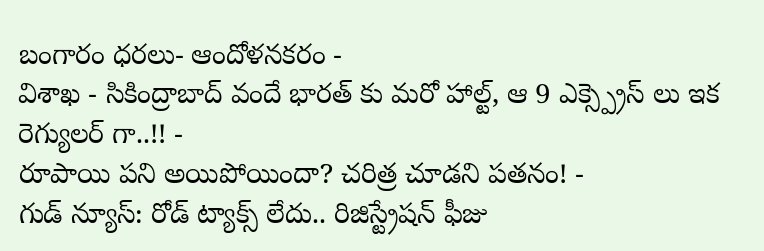బంగారం ధరలు- ఆందోళనకరం -
విశాఖ - సికింద్రాబాద్ వందే భారత్ కు మరో హాల్ట్, ఆ 9 ఎక్స్ప్రెస్ లు ఇక రెగ్యులర్ గా..!! -
రూపాయి పని అయిపోయిందా? చరిత్ర చూడని పతనం! -
గుడ్ న్యూస్: రోడ్ ట్యాక్స్ లేదు.. రిజిస్ట్రేషన్ ఫీజు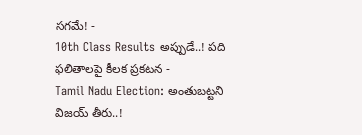సగమే! -
10th Class Results అప్పుడే..! పది ఫలితాలపై కీలక ప్రకటన -
Tamil Nadu Election: అంతుబట్టని విజయ్ తీరు..!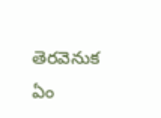తెరవెనుక ఏం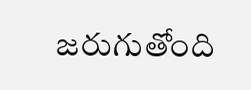జరుగుతోంది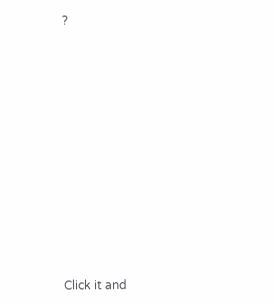?












Click it and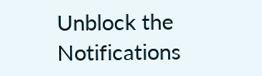Unblock the Notifications